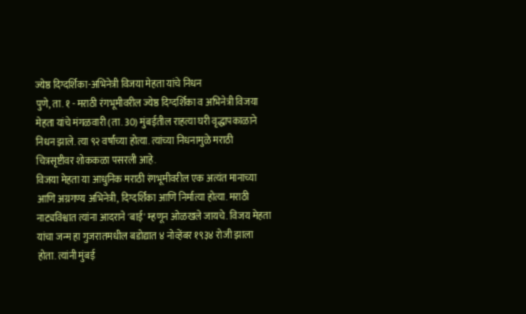ज्येष्ठ दिग्दर्शिका-अभिनेत्री विजया मेहता यांचे निधन
पुणे, ता. १ - मराठी रंगभूमीवरील ज्येष्ठ दिग्दर्शिका व अभिनेत्री विजया मेहता यांचे मंगळवारी (ता. 30) मुंबईतील राहत्या घरी वृद्धापकाळाने निधन झाले. त्या ९२ वर्षांच्या होत्या. त्यांच्या निधनामुळे मराठी चित्रसृष्टीवर शोककळा पसरली आहे.
विजया मेहता या आधुनिक मराठी रंगभूमीवरील एक अत्यंत मानाच्या आणि अग्रगण्य अभिनेत्री, दिग्दर्शिका आणि निर्मात्या होत्या. मराठी नाट्यविश्वात त्यांना आदराने 'बाई' म्हणून ओळखले जायचे. विजय मेहता यांचा जन्म हा गुजरातमधील बडोद्यात ४ नोव्हेंबर १९३४ रोजी झाला होता. त्यांनी मुंबई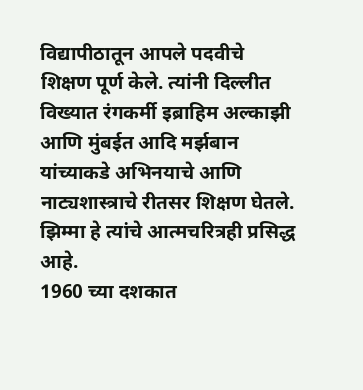विद्यापीठातून आपले पदवीचे शिक्षण पूर्ण केले. त्यांनी दिल्लीत विख्यात रंगकर्मी इब्राहिम अल्काझी आणि मुंबईत आदि मर्झबान यांच्याकडे अभिनयाचे आणि नाट्यशास्त्राचे रीतसर शिक्षण घेतले. झिम्मा हे त्यांचे आत्मचरित्रही प्रसिद्ध आहे.
1960 च्या दशकात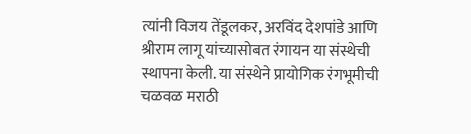त्यांनी विजय तेंडूलकर, अरविंद देशपांडे आणि श्रीराम लागू यांच्यासोबत रंगायन या संस्थेची स्थापना केली. या संस्थेने प्रायोगिक रंगभूमीची चळवळ मराठी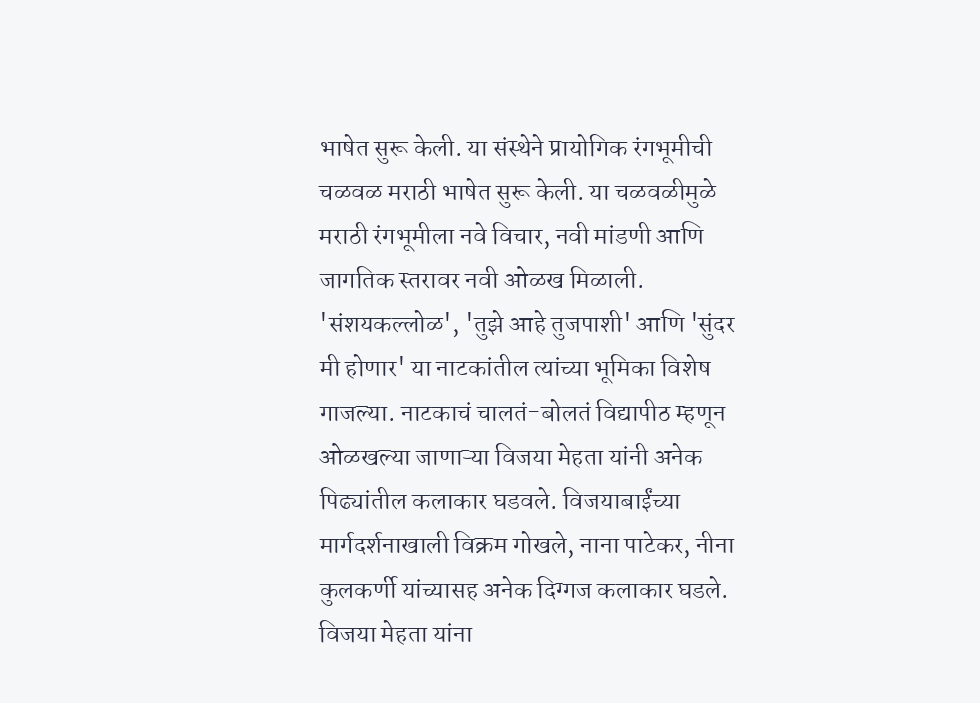भाषेत सुरू केली. या संस्थेने प्रायोगिक रंगभूमीची चळवळ मराठी भाषेत सुरू केली. या चळवळीमुळे मराठी रंगभूमीला नवे विचार, नवी मांडणी आणि जागतिक स्तरावर नवी ओळख मिळाली. 'संशयकल्लोळ', 'तुझे आहे तुजपाशी' आणि 'सुंदर मी होणार' या नाटकांतील त्यांच्या भूमिका विशेष गाजल्या. नाटकाचं चालतं-बोलतं विद्यापीठ म्हणून ओळखल्या जाणाऱ्या विजया मेहता यांनी अनेक पिढ्यांतील कलाकार घडवले. विजयाबाईंच्या मार्गदर्शनाखाली विक्रम गोखले, नाना पाटेकर, नीना कुलकर्णी यांच्यासह अनेक दिग्गज कलाकार घडले.
विजया मेहता यांना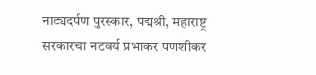नाट्यदर्पण पुरस्कार, पद्मश्री, महाराष्ट्र सरकारचा नटवर्य प्रभाकर पणशीकर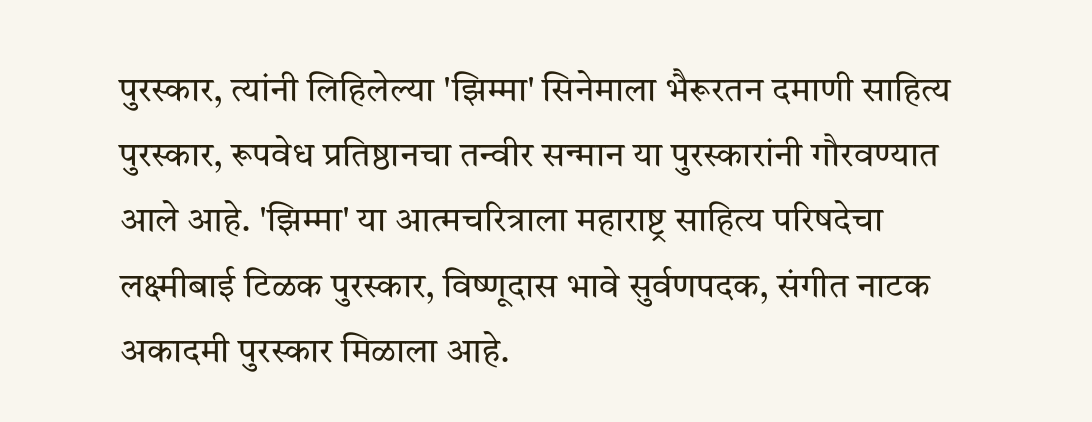पुरस्कार, त्यांनी लिहिलेल्या 'झिम्मा' सिनेमाला भैरूरतन दमाणी साहित्य पुरस्कार, रूपवेध प्रतिष्ठानचा तन्वीर सन्मान या पुरस्कारांनी गौरवण्यात आले आहे. 'झिम्मा' या आत्मचरित्राला महाराष्ट्र साहित्य परिषदेचा लक्ष्मीबाई टिळक पुरस्कार, विष्णूदास भावे सुर्वणपदक, संगीत नाटक अकादमी पुरस्कार मिळाला आहे.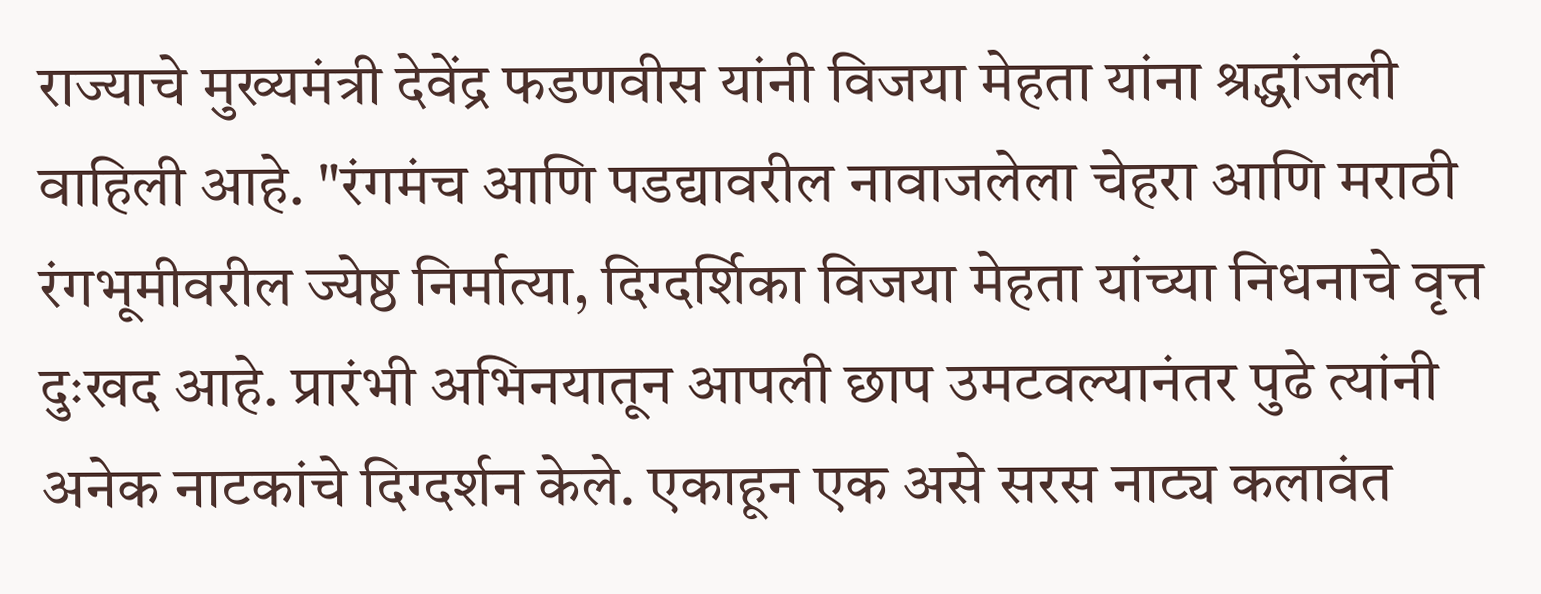राज्याचे मुख्यमंत्री देवेंद्र फडणवीस यांनी विजया मेहता यांना श्रद्धांजली वाहिली आहे. "रंगमंच आणि पडद्यावरील नावाजलेला चेहरा आणि मराठी रंगभूमीवरील ज्येष्ठ निर्मात्या, दिग्दर्शिका विजया मेहता यांच्या निधनाचे वृत्त दुःखद आहे. प्रारंभी अभिनयातून आपली छाप उमटवल्यानंतर पुढे त्यांनी अनेक नाटकांचे दिग्दर्शन केले. एकाहून एक असे सरस नाट्य कलावंत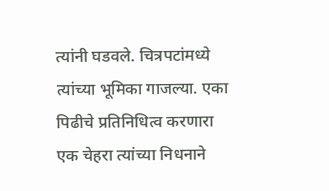त्यांनी घडवले. चित्रपटांमध्ये त्यांच्या भूमिका गाजल्या. एका पिढीचे प्रतिनिधित्व करणारा एक चेहरा त्यांच्या निधनाने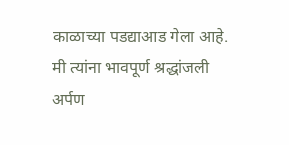काळाच्या पडद्याआड गेला आहे. मी त्यांना भावपूर्ण श्रद्धांजली अर्पण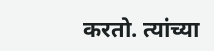करतो. त्यांच्या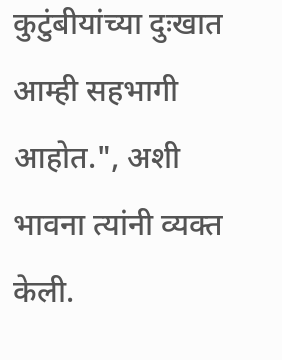कुटुंबीयांच्या दुःखात आम्ही सहभागी आहोत.", अशी भावना त्यांनी व्यक्त केली.